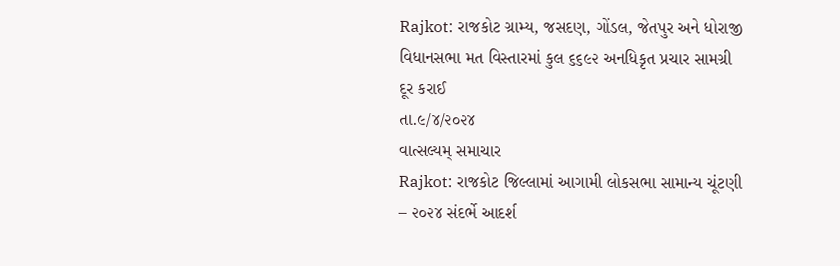Rajkot: રાજકોટ ગ્રામ્ય, જસદણ, ગોંડલ, જેતપુર અને ધોરાજી વિધાનસભા મત વિસ્તારમાં કુલ ૬૬૯૨ અનધિકૃત પ્રચાર સામગ્રી દૂર કરાઈ
તા.૯/૪/૨૦૨૪
વાત્સલ્યમ્ સમાચાર
Rajkot: રાજકોટ જિલ્લામાં આગામી લોકસભા સામાન્ય ચૂંટણી – ૨૦૨૪ સંદર્ભે આદર્શ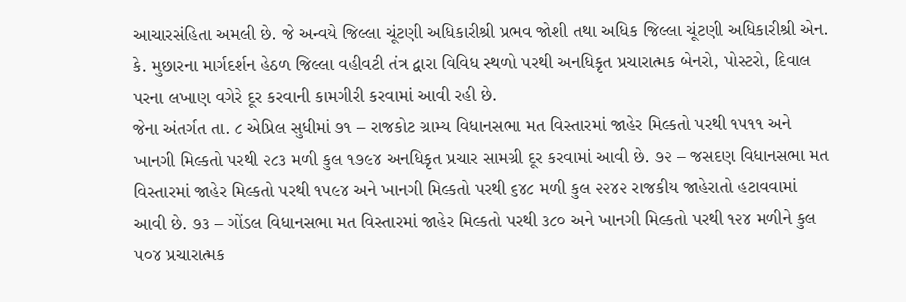આચારસંહિતા અમલી છે. જે અન્વયે જિલ્લા ચૂંટણી અધિકારીશ્રી પ્રભવ જોશી તથા અધિક જિલ્લા ચૂંટણી અધિકારીશ્રી એન. કે. મુછારના માર્ગદર્શન હેઠળ જિલ્લા વહીવટી તંત્ર દ્વારા વિવિધ સ્થળો પરથી અનધિકૃત પ્રચારાત્મક બેનરો, પોસ્ટરો, દિવાલ પરના લખાણ વગેરે દૂર કરવાની કામગીરી કરવામાં આવી રહી છે.
જેના અંતર્ગત તા. ૮ એપ્રિલ સુધીમાં ૭૧ – રાજકોટ ગ્રામ્ય વિધાનસભા મત વિસ્તારમાં જાહેર મિલ્કતો પરથી ૧૫૧૧ અને ખાનગી મિલ્કતો પરથી ૨૮૩ મળી કુલ ૧૭૯૪ અનધિકૃત પ્રચાર સામગ્રી દૂર કરવામાં આવી છે. ૭૨ – જસદણ વિધાનસભા મત વિસ્તારમાં જાહેર મિલ્કતો પરથી ૧૫૯૪ અને ખાનગી મિલ્કતો પરથી ૬૪૮ મળી કુલ ૨૨૪૨ રાજકીય જાહેરાતો હટાવવામાં આવી છે. ૭૩ – ગોંડલ વિધાનસભા મત વિસ્તારમાં જાહેર મિલ્કતો પરથી ૩૮૦ અને ખાનગી મિલ્કતો પરથી ૧૨૪ મળીને કુલ ૫૦૪ પ્રચારાત્મક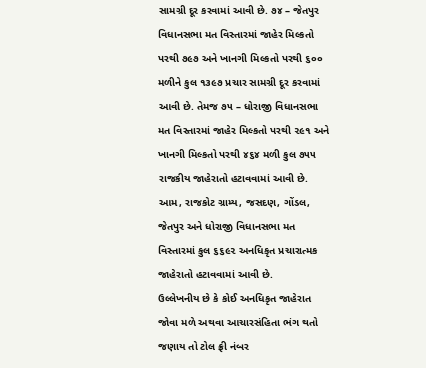સામગ્રી દૂર કરવામાં આવી છે. ૭૪ – જેતપુર વિધાનસભા મત વિસ્તારમાં જાહેર મિલ્કતો પરથી ૭૯૭ અને ખાનગી મિલ્કતો પરથી ૬૦૦ મળીને કુલ ૧૩૯૭ પ્રચાર સામગ્રી દૂર કરવામાં આવી છે. તેમજ ૭૫ – ધોરાજી વિધાનસભા મત વિસ્તારમાં જાહેર મિલ્કતો પરથી ૨૯૧ અને ખાનગી મિલ્કતો પરથી ૪૬૪ મળી કુલ ૭૫૫ રાજકીય જાહેરાતો હટાવવામાં આવી છે. આમ, રાજકોટ ગ્રામ્ય, જસદણ, ગોંડલ, જેતપુર અને ધોરાજી વિધાનસભા મત વિસ્તારમાં કુલ ૬૬૯૨ અનધિકૃત પ્રચારાત્મક જાહેરાતો હટાવવામાં આવી છે.
ઉલ્લેખનીય છે કે કોઈ અનધિકૃત જાહેરાત જોવા મળે અથવા આચારસંહિતા ભંગ થતો જણાય તો ટોલ ફ્રી નંબર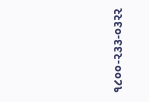૧૮૦૦-૨૩૩-૦૩૨૨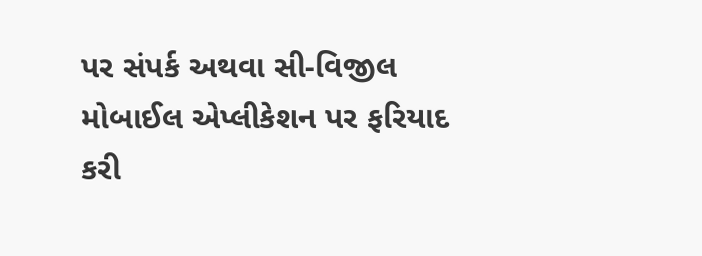પર સંપર્ક અથવા સી-વિજીલ મોબાઈલ એપ્લીકેશન પર ફરિયાદ કરી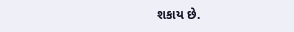શકાય છે.